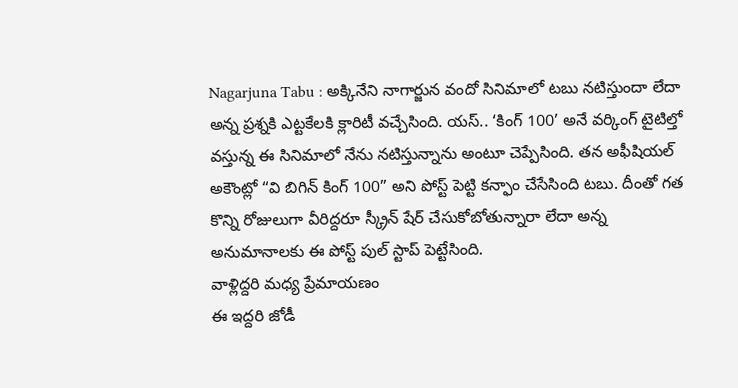Nagarjuna Tabu : అక్కినేని నాగార్జున వందో సినిమాలో టబు నటిస్తుందా లేదా అన్న ప్రశ్నకి ఎట్టకేలకి క్లారిటీ వచ్చేసింది. యస్.. ‘కింగ్ 100’ అనే వర్కింగ్ టైటిల్తో వస్తున్న ఈ సినిమాలో నేను నటిస్తున్నాను అంటూ చెప్పేసింది. తన అఫీషియల్ అకౌంట్లో “వి బిగిన్ కింగ్ 100” అని పోస్ట్ పెట్టి కన్ఫాం చేసేసింది టబు. దీంతో గత కొన్ని రోజులుగా వీరిద్దరూ స్క్రీన్ షేర్ చేసుకోబోతున్నారా లేదా అన్న అనుమానాలకు ఈ పోస్ట్ పుల్ స్టాప్ పెట్టేసింది.
వాళ్లిద్దరి మధ్య ప్రేమాయణం
ఈ ఇద్దరి జోడీ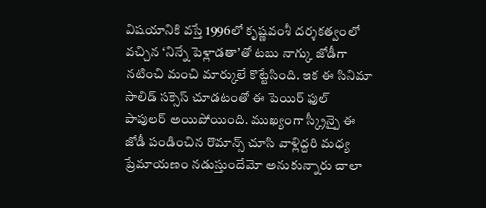విషయానికి వస్తే 1996లో కృష్ణవంశీ దర్శకత్వంలో వచ్చిన ‘నిన్నే పెళ్లాడతా’తో టబు నాగ్కు జోడీగా నటించి మంచి మార్కులే కొట్టేసింది. ఇక ఈ సినిమా సాలిడ్ సక్సెస్ చూడటంతో ఈ పెయిర్ ఫుల్ పాపులర్ అయిపోయింది. ముఖ్యంగా స్క్రీన్పై ఈ జోడీ పండించిన రొమాన్స్ చూసి వాళ్లిద్దరి మధ్య ప్రేమాయణం నడుస్తుందేమో అనుకున్నారు చాలా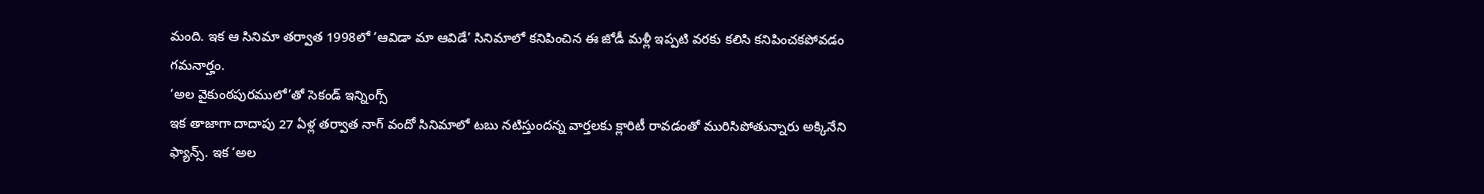మంది. ఇక ఆ సినిమా తర్వాత 1998లో ‘ఆవిడా మా ఆవిడే’ సినిమాలో కనిపించిన ఈ జోడీ మళ్లీ ఇప్పటి వరకు కలిసి కనిపించకపోవడం గమనార్హం.
‘అల వైకుంఠపురములో’తో సెకండ్ ఇన్నింగ్స్
ఇక తాజాగా దాదాపు 27 ఏళ్ల తర్వాత నాగ్ వందో సినిమాలో టబు నటిస్తుందన్న వార్తలకు క్లారిటీ రావడంతో మురిసిపోతున్నారు అక్కినేని ఫ్యాన్స్. ఇక ‘అల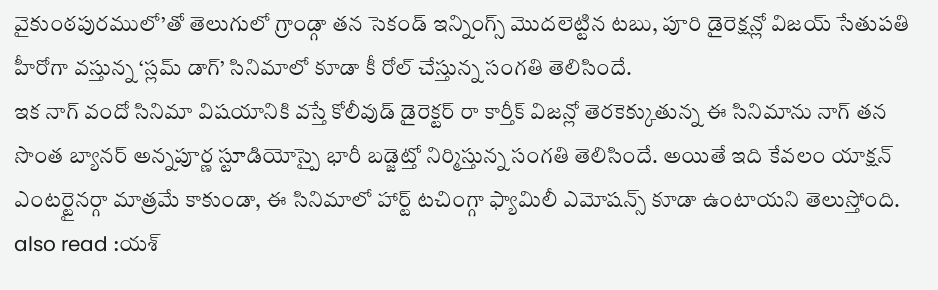వైకుంఠపురములో’తో తెలుగులో గ్రాండ్గా తన సెకండ్ ఇన్నింగ్స్ మొదలెట్టిన టబు, పూరి డైరెక్షన్లో విజయ్ సేతుపతి హీరోగా వస్తున్న ‘స్లమ్ డాగ్’ సినిమాలో కూడా కీ రోల్ చేస్తున్న సంగతి తెలిసిందే.
ఇక నాగ్ వందో సినిమా విషయానికి వస్తే కోలీవుడ్ డైరెక్టర్ రా కార్తీక్ విజన్లో తెరకెక్కుతున్న ఈ సినిమాను నాగ్ తన సొంత బ్యానర్ అన్నపూర్ణ స్టూడియోస్పై భారీ బడ్జెట్తో నిర్మిస్తున్న సంగతి తెలిసిందే. అయితే ఇది కేవలం యాక్షన్ ఎంటర్టైనర్గా మాత్రమే కాకుండా, ఈ సినిమాలో హార్ట్ టచింగ్గా ఫ్యామిలీ ఎమోషన్స్ కూడా ఉంటాయని తెలుస్తోంది.
also read :యశ్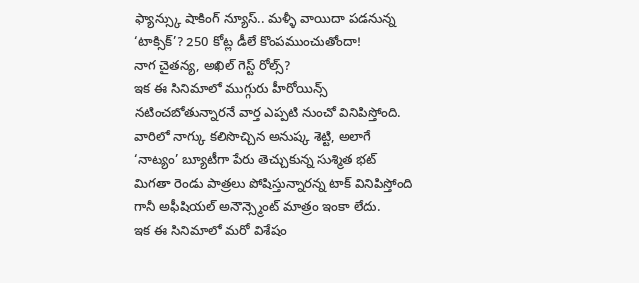ఫ్యాన్స్కు షాకింగ్ న్యూస్.. మళ్ళీ వాయిదా పడనున్న ‘టాక్సిక్’? 250 కోట్ల డీలే కొంపముంచుతోందా!
నాగ చైతన్య, అఖిల్ గెస్ట్ రోల్స్?
ఇక ఈ సినిమాలో ముగ్గురు హీరోయిన్స్ నటించబోతున్నారనే వార్త ఎప్పటి నుంచో వినిపిస్తోంది. వారిలో నాగ్కు కలిసొచ్చిన అనుష్క శెట్టి, అలాగే ‘నాట్యం’ బ్యూటీగా పేరు తెచ్చుకున్న సుశ్మిత భట్ మిగతా రెండు పాత్రలు పోషిస్తున్నారన్న టాక్ వినిపిస్తోంది గానీ అఫీషియల్ అనౌన్స్మెంట్ మాత్రం ఇంకా లేదు.
ఇక ఈ సినిమాలో మరో విశేషం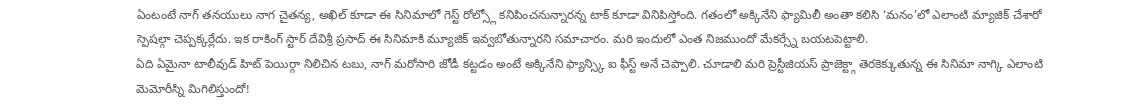ఏంటంటే నాగ్ తనయులు నాగ చైతన్య, అఖిల్ కూడా ఈ సినిమాలో గెస్ట్ రోల్స్లో కనిపించనున్నారన్న టాక్ కూడా వినిపిస్తోంది. గతంలో అక్కినేని ఫ్యామిలీ అంతా కలిసి ‘మనం’లో ఎలాంటి మ్యాజిక్ చేశారో స్పెషల్గా చెప్పక్కర్లేదు. ఇక రాకింగ్ స్టార్ దేవిశ్రీ ప్రసాద్ ఈ సినిమాకి మ్యూజిక్ ఇవ్వబోతున్నారని సమాచారం. మరి ఇందులో ఎంత నిజముందో మేకర్స్నే బయటపెట్టాలి.
ఏది ఏమైనా టాలీవుడ్ హిట్ పెయిర్గా నిలిచిన టబు, నాగ్ మరోసారి జోడీ కట్టడం అంటే అక్కినేని ఫ్యాన్స్కి ఐ ఫీస్ట్ అనే చెప్పాలి. చూడాలి మరి ప్రెస్టీజియస్ ప్రాజెక్ట్గా తెరకెక్కుతున్న ఈ సినిమా నాగ్కి ఎలాంటి మెమోరీస్ని మిగిలిస్తుందో!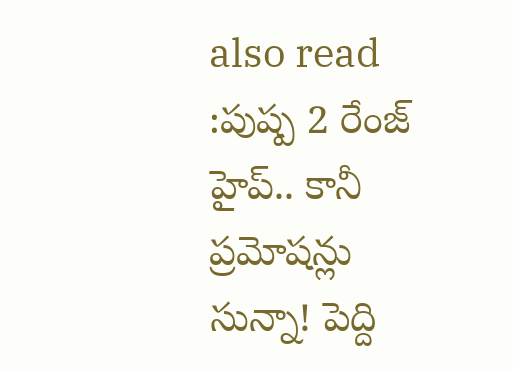also read :పుష్ప 2 రేంజ్ హైప్.. కానీ ప్రమోషన్లు సున్నా! పెద్ది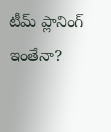టీమ్ ప్లానింగ్ ఇంతేనా?